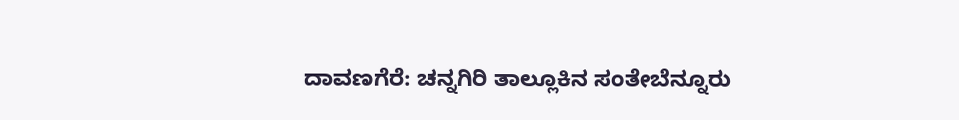ದಾವಣಗೆರೆ: ಚನ್ನಗಿರಿ ತಾಲ್ಲೂಕಿನ ಸಂತೇಬೆನ್ನೂರು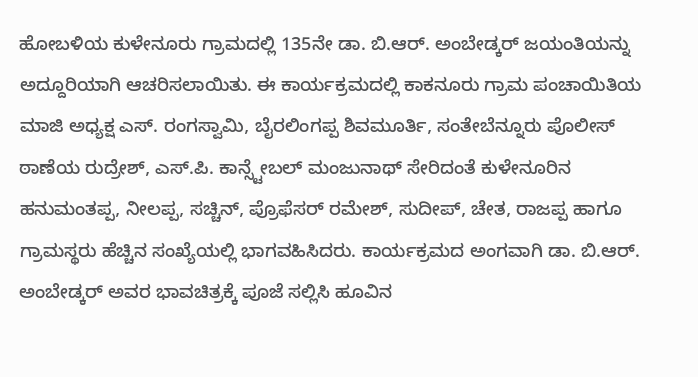ಹೋಬಳಿಯ ಕುಳೇನೂರು ಗ್ರಾಮದಲ್ಲಿ 135ನೇ ಡಾ. ಬಿ.ಆರ್. ಅಂಬೇಡ್ಕರ್ ಜಯಂತಿಯನ್ನು ಅದ್ದೂರಿಯಾಗಿ ಆಚರಿಸಲಾಯಿತು. ಈ ಕಾರ್ಯಕ್ರಮದಲ್ಲಿ ಕಾಕನೂರು ಗ್ರಾಮ ಪಂಚಾಯಿತಿಯ ಮಾಜಿ ಅಧ್ಯಕ್ಷ ಎಸ್. ರಂಗಸ್ವಾಮಿ, ಬೈರಲಿಂಗಪ್ಪ ಶಿವಮೂರ್ತಿ, ಸಂತೇಬೆನ್ನೂರು ಪೊಲೀಸ್ ಠಾಣೆಯ ರುದ್ರೇಶ್, ಎಸ್.ಪಿ. ಕಾನ್ಸ್ಟೇಬಲ್ ಮಂಜುನಾಥ್ ಸೇರಿದಂತೆ ಕುಳೇನೂರಿನ ಹನುಮಂತಪ್ಪ, ನೀಲಪ್ಪ, ಸಚ್ಚಿನ್, ಪ್ರೊಫೆಸರ್ ರಮೇಶ್, ಸುದೀಪ್, ಚೇತ, ರಾಜಪ್ಪ ಹಾಗೂ ಗ್ರಾಮಸ್ಥರು ಹೆಚ್ಚಿನ ಸಂಖ್ಯೆಯಲ್ಲಿ ಭಾಗವಹಿಸಿದರು. ಕಾರ್ಯಕ್ರಮದ ಅಂಗವಾಗಿ ಡಾ. ಬಿ.ಆರ್. ಅಂಬೇಡ್ಕರ್ ಅವರ ಭಾವಚಿತ್ರಕ್ಕೆ ಪೂಜೆ ಸಲ್ಲಿಸಿ ಹೂವಿನ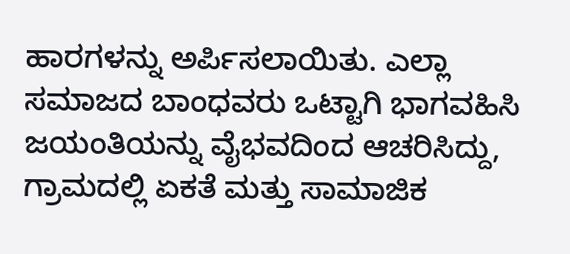ಹಾರಗಳನ್ನು ಅರ್ಪಿಸಲಾಯಿತು. ಎಲ್ಲಾ ಸಮಾಜದ ಬಾಂಧವರು ಒಟ್ಟಾಗಿ ಭಾಗವಹಿಸಿ ಜಯಂತಿಯನ್ನು ವೈಭವದಿಂದ ಆಚರಿಸಿದ್ದು, ಗ್ರಾಮದಲ್ಲಿ ಏಕತೆ ಮತ್ತು ಸಾಮಾಜಿಕ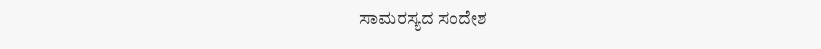ಸಾಮರಸ್ಯದ ಸಂದೇಶ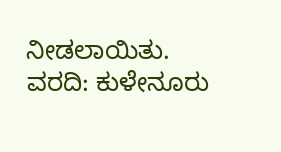ನೀಡಲಾಯಿತು.
ವರದಿ: ಕುಳೇನೂರು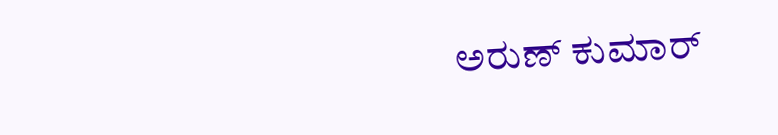ಅರುಣ್ ಕುಮಾರ್